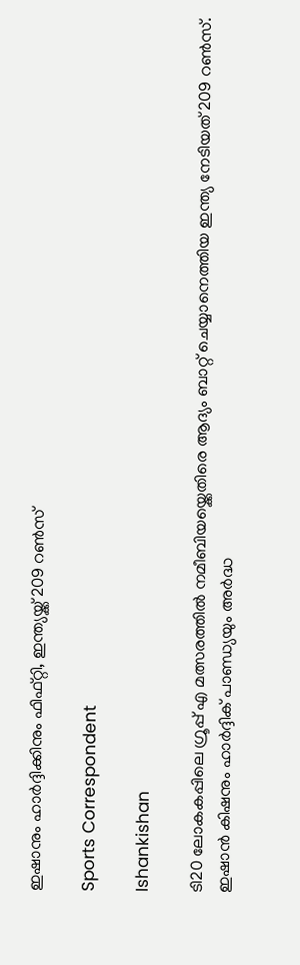ഇഷാനും ഹാര്‍ദ്ദിക്കിനും ഫിഫ്റ്റി, ഇന്ത്യയ്ക്ക് 209 റൺസ്

Sports Correspondent

Ishankishan

ടി20 ലോകകപ്പിലെ ഗ്രൂപ്പ് എ മത്സരത്തിൽ നമീബിയയ്ക്കെതിരെ ആദ്യം ബാറ്റ് ചെയ്യാനെത്തിയ ഇന്ത്യ നേടിയത് 209 റൺസ്. ഇഷാന്‍ കിഷനും ഹാര്‍ദ്ദിക് പാണ്ഡ്യയും അര്‍ദ്ധ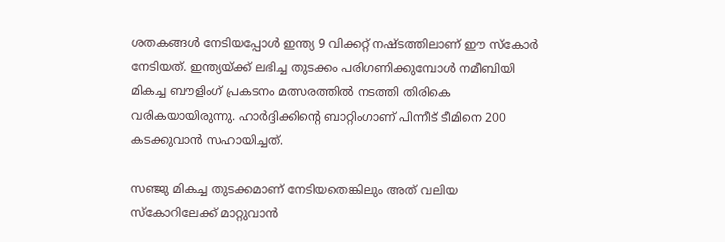ശതകങ്ങള്‍ നേടിയപ്പോള്‍ ഇന്ത്യ 9 വിക്കറ്റ് നഷ്ടത്തിലാണ് ഈ സ്കോര്‍ നേടിയത്. ഇന്ത്യയ്ക്ക് ലഭിച്ച തുടക്കം പരിഗണിക്കുമ്പോള്‍ നമീബിയി മികച്ച ബൗളിംഗ് പ്രകടനം മത്സരത്തിൽ നടത്തി തിരികെ വരികയായിരുന്നു. ഹാര്‍ദ്ദിക്കിന്റെ ബാറ്റിംഗാണ് പിന്നീട് ടീമിനെ 200 കടക്കുവാന്‍ സഹായിച്ചത്.

സഞ്ജു മികച്ച തുടക്കമാണ് നേടിയതെങ്കിലും അത് വലിയ സ്കോറിലേക്ക് മാറ്റുവാന്‍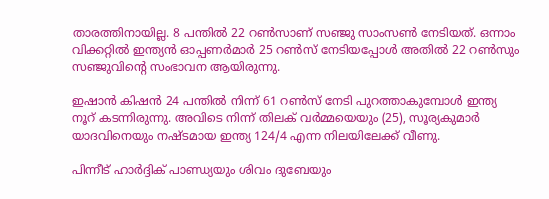താരത്തിനായില്ല. 8 പന്തിൽ 22 റൺസാണ് സഞ്ജു സാംസൺ നേടിയത്. ഒന്നാം വിക്കറ്റിൽ ഇന്ത്യന്‍ ഓപ്പണര്‍മാര്‍ 25 റൺസ് നേടിയപ്പോള്‍ അതിൽ 22 റൺസും സഞ്ജുവിന്റെ സംഭാവന ആയിരുന്നു.

ഇഷാന്‍ കിഷന്‍ 24 പന്തിൽ നിന്ന് 61 റൺസ് നേടി പുറത്താകുമ്പോള്‍ ഇന്ത്യ നൂറ് കടന്നിരുന്നു. അവിടെ നിന്ന് തിലക് വര്‍മ്മയെയും (25), സൂര്യകുമാര്‍ യാദവിനെയും നഷ്ടമായ ഇന്ത്യ 124/4 എന്ന നിലയിലേക്ക് വീണു.

പിന്നീട് ഹാര്‍ദ്ദിക് പാണ്ഡ്യയും ശിവം ദുബേയും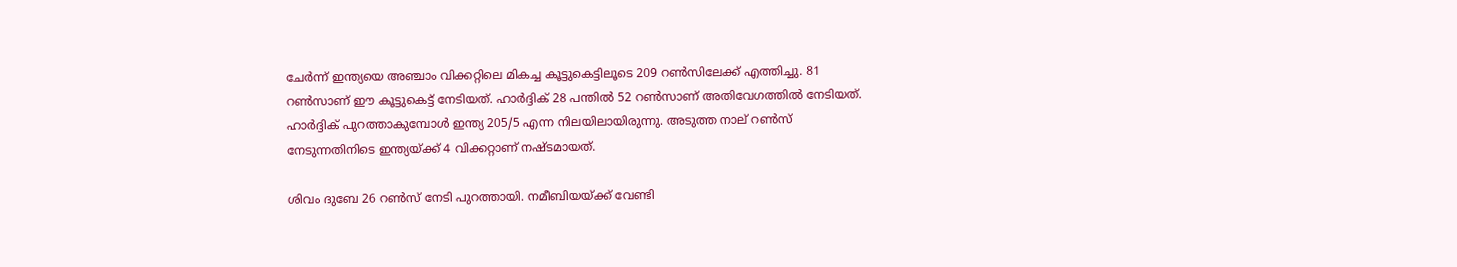ചേര്‍ന്ന് ഇന്ത്യയെ അഞ്ചാം വിക്കറ്റിലെ മികച്ച കൂട്ടുകെട്ടിലൂടെ 209 റൺസിലേക്ക് എത്തിച്ചു. 81 റൺസാണ് ഈ കൂട്ടുകെട്ട് നേടിയത്. ഹാര്‍ദ്ദിക് 28 പന്തിൽ 52 റൺസാണ് അതിവേഗത്തിൽ നേടിയത്. ഹാര്‍ദ്ദിക് പുറത്താകുമ്പോള്‍ ഇന്ത്യ 205/5 എന്ന നിലയിലായിരുന്നു. അടുത്ത നാല് റൺസ് നേടുന്നതിനിടെ ഇന്ത്യയ്ക്ക് 4 വിക്കറ്റാണ് നഷ്ടമായത്.

ശിവം ദുബേ 26 റൺസ് നേടി പുറത്തായി. നമീബിയയ്ക്ക് വേണ്ടി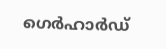ഗെര്‍ഹാര്‍ഡ്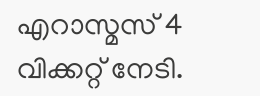എറാസ്മസ് 4 വിക്കറ്റ് നേടി.